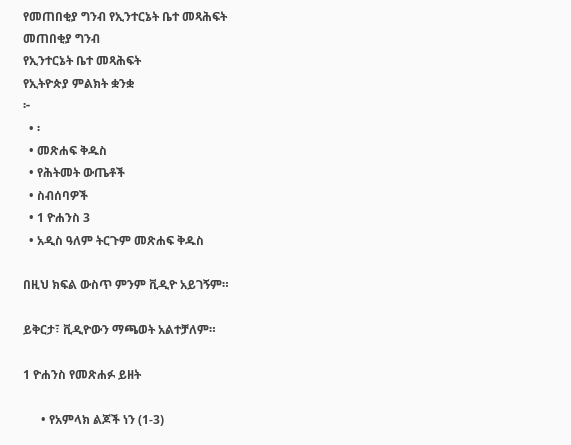የመጠበቂያ ግንብ የኢንተርኔት ቤተ መጻሕፍት
መጠበቂያ ግንብ
የኢንተርኔት ቤተ መጻሕፍት
የኢትዮጵያ ምልክት ቋንቋ
፦
  • ፡
  • መጽሐፍ ቅዱስ
  • የሕትመት ውጤቶች
  • ስብሰባዎች
  • 1 ዮሐንስ 3
  • አዲስ ዓለም ትርጉም መጽሐፍ ቅዱስ

በዚህ ክፍል ውስጥ ምንም ቪዲዮ አይገኝም።

ይቅርታ፣ ቪዲዮውን ማጫወት አልተቻለም።

1 ዮሐንስ የመጽሐፉ ይዘት

      • የአምላክ ልጆች ነን (1-3)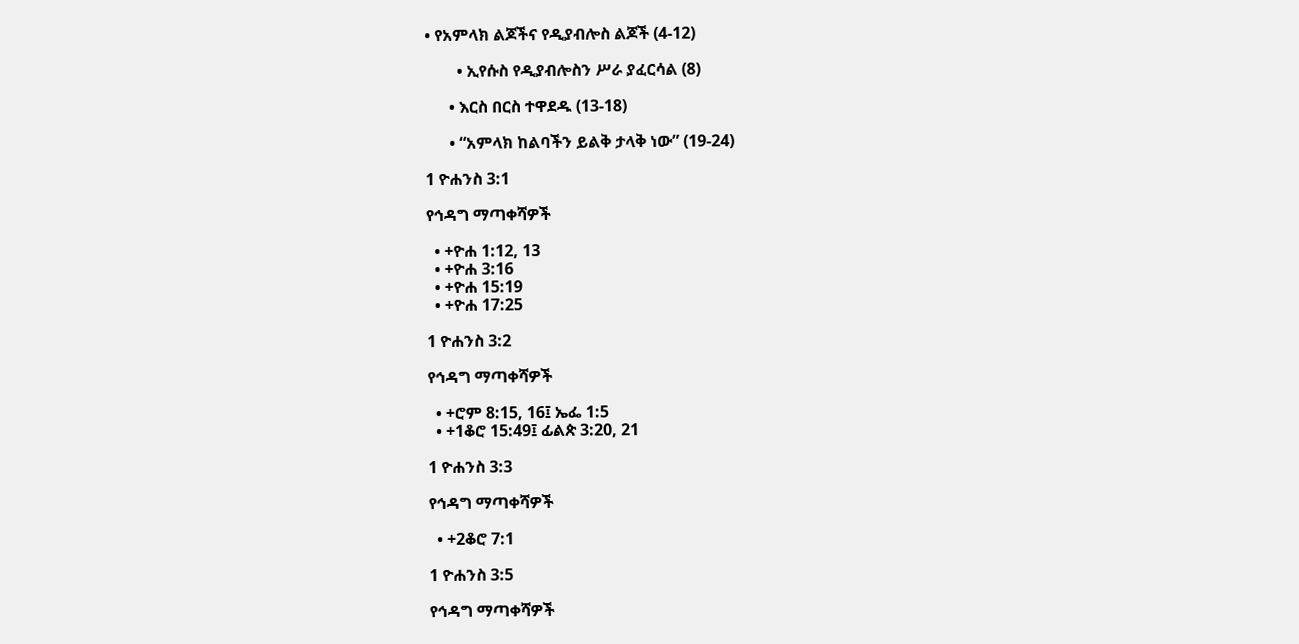• የአምላክ ልጆችና የዲያብሎስ ልጆች (4-12)

        • ኢየሱስ የዲያብሎስን ሥራ ያፈርሳል (8)

      • እርስ በርስ ተዋደዱ (13-18)

      • “አምላክ ከልባችን ይልቅ ታላቅ ነው” (19-24)

1 ዮሐንስ 3:1

የኅዳግ ማጣቀሻዎች

  • +ዮሐ 1:12, 13
  • +ዮሐ 3:16
  • +ዮሐ 15:19
  • +ዮሐ 17:25

1 ዮሐንስ 3:2

የኅዳግ ማጣቀሻዎች

  • +ሮም 8:15, 16፤ ኤፌ 1:5
  • +1ቆሮ 15:49፤ ፊልጵ 3:20, 21

1 ዮሐንስ 3:3

የኅዳግ ማጣቀሻዎች

  • +2ቆሮ 7:1

1 ዮሐንስ 3:5

የኅዳግ ማጣቀሻዎች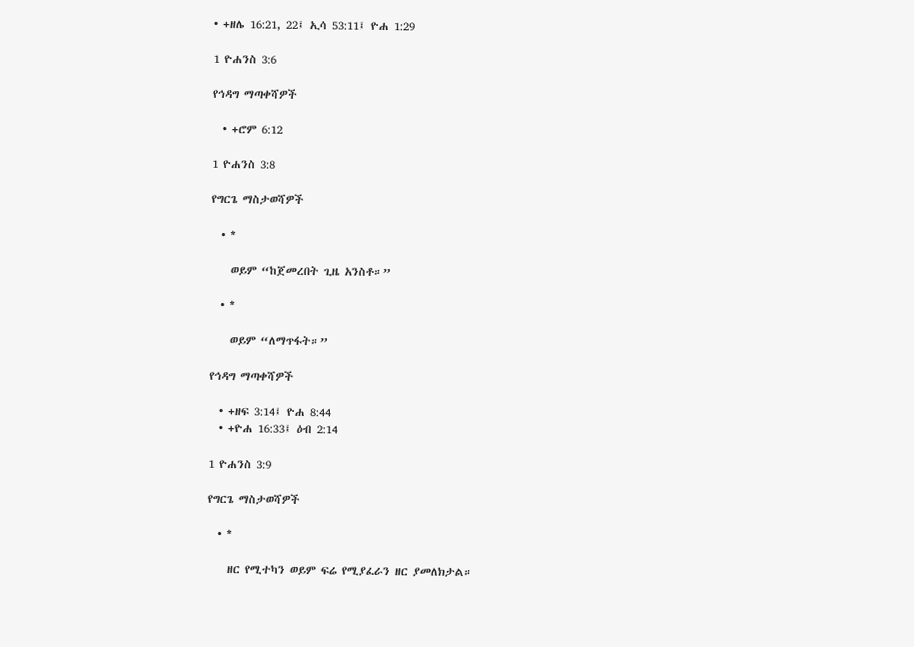• +ዘሌ 16:21, 22፤ ኢሳ 53:11፤ ዮሐ 1:29

1 ዮሐንስ 3:6

የኅዳግ ማጣቀሻዎች

  • +ሮም 6:12

1 ዮሐንስ 3:8

የግርጌ ማስታወሻዎች

  • *

    ወይም “ከጀመረበት ጊዜ አንስቶ።”

  • *

    ወይም “ለማጥፋት።”

የኅዳግ ማጣቀሻዎች

  • +ዘፍ 3:14፤ ዮሐ 8:44
  • +ዮሐ 16:33፤ ዕብ 2:14

1 ዮሐንስ 3:9

የግርጌ ማስታወሻዎች

  • *

    ዘር የሚተካን ወይም ፍሬ የሚያፈራን ዘር ያመለክታል።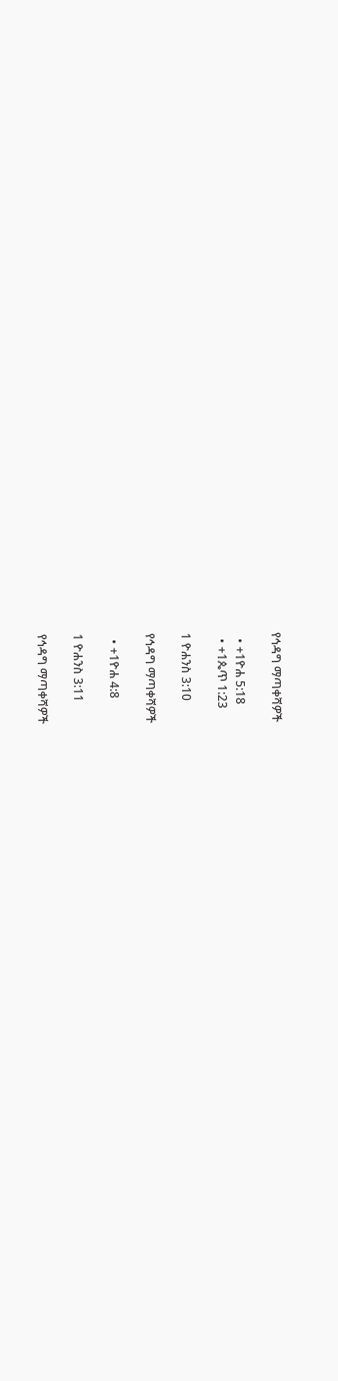የኅዳግ ማጣቀሻዎች

  • +1ዮሐ 5:18
  • +1ጴጥ 1:23

1 ዮሐንስ 3:10

የኅዳግ ማጣቀሻዎች

  • +1ዮሐ 4:8

1 ዮሐንስ 3:11

የኅዳግ ማጣቀሻዎች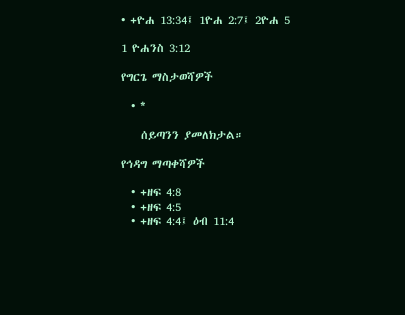• +ዮሐ 13:34፤ 1ዮሐ 2:7፤ 2ዮሐ 5

1 ዮሐንስ 3:12

የግርጌ ማስታወሻዎች

  • *

    ሰይጣንን ያመለክታል።

የኅዳግ ማጣቀሻዎች

  • +ዘፍ 4:8
  • +ዘፍ 4:5
  • +ዘፍ 4:4፤ ዕብ 11:4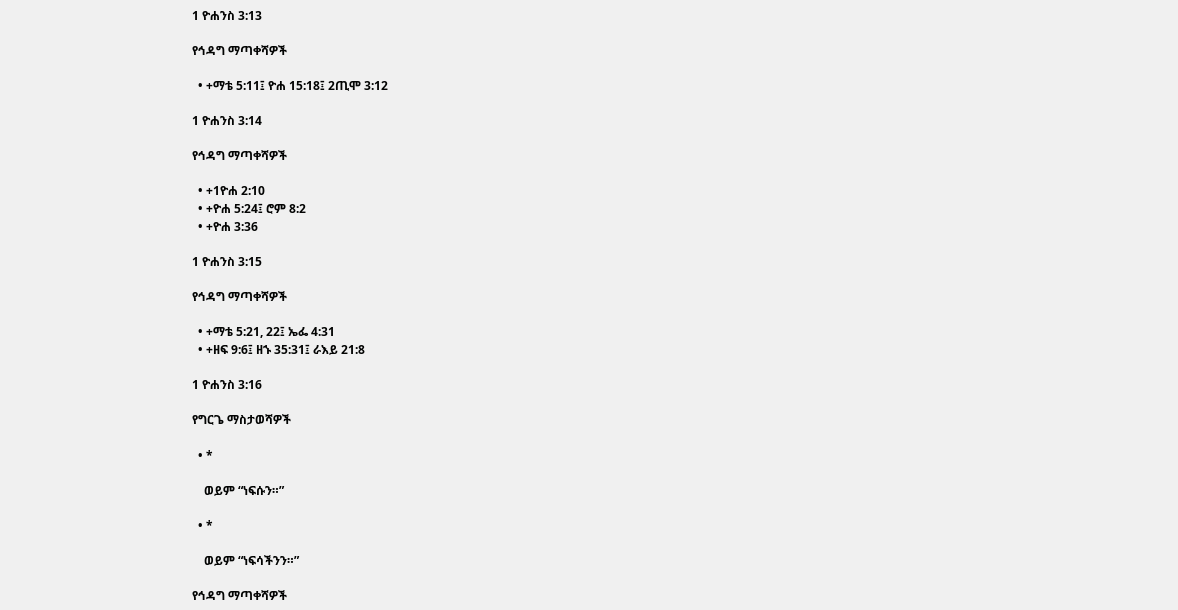1 ዮሐንስ 3:13

የኅዳግ ማጣቀሻዎች

  • +ማቴ 5:11፤ ዮሐ 15:18፤ 2ጢሞ 3:12

1 ዮሐንስ 3:14

የኅዳግ ማጣቀሻዎች

  • +1ዮሐ 2:10
  • +ዮሐ 5:24፤ ሮም 8:2
  • +ዮሐ 3:36

1 ዮሐንስ 3:15

የኅዳግ ማጣቀሻዎች

  • +ማቴ 5:21, 22፤ ኤፌ 4:31
  • +ዘፍ 9:6፤ ዘኁ 35:31፤ ራእይ 21:8

1 ዮሐንስ 3:16

የግርጌ ማስታወሻዎች

  • *

    ወይም “ነፍሱን።”

  • *

    ወይም “ነፍሳችንን።”

የኅዳግ ማጣቀሻዎች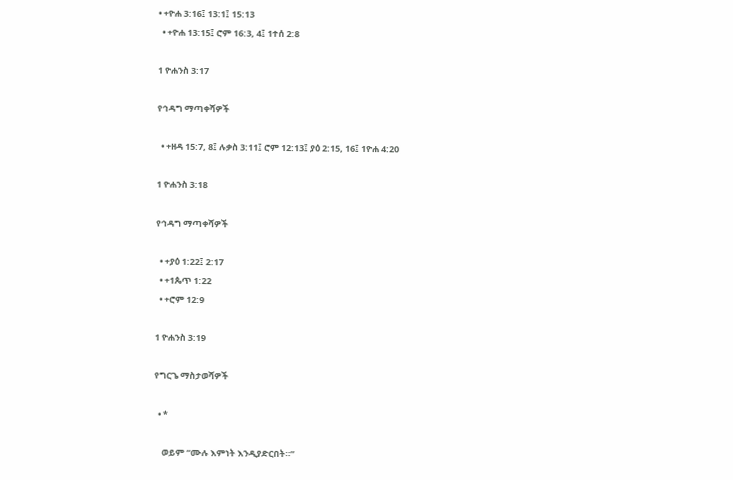• +ዮሐ 3:16፤ 13:1፤ 15:13
  • +ዮሐ 13:15፤ ሮም 16:3, 4፤ 1ተሰ 2:8

1 ዮሐንስ 3:17

የኅዳግ ማጣቀሻዎች

  • +ዘዳ 15:7, 8፤ ሉቃስ 3:11፤ ሮም 12:13፤ ያዕ 2:15, 16፤ 1ዮሐ 4:20

1 ዮሐንስ 3:18

የኅዳግ ማጣቀሻዎች

  • +ያዕ 1:22፤ 2:17
  • +1ጴጥ 1:22
  • +ሮም 12:9

1 ዮሐንስ 3:19

የግርጌ ማስታወሻዎች

  • *

    ወይም “ሙሉ እምነት እንዲያድርበት።”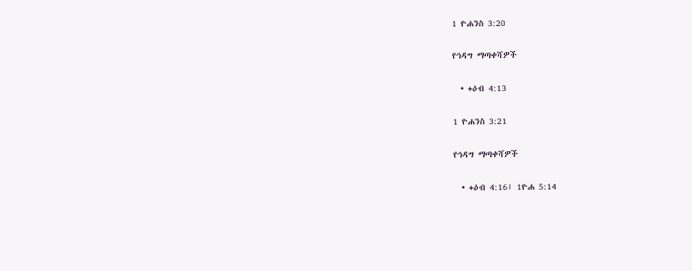1 ዮሐንስ 3:20

የኅዳግ ማጣቀሻዎች

  • +ዕብ 4:13

1 ዮሐንስ 3:21

የኅዳግ ማጣቀሻዎች

  • +ዕብ 4:16፤ 1ዮሐ 5:14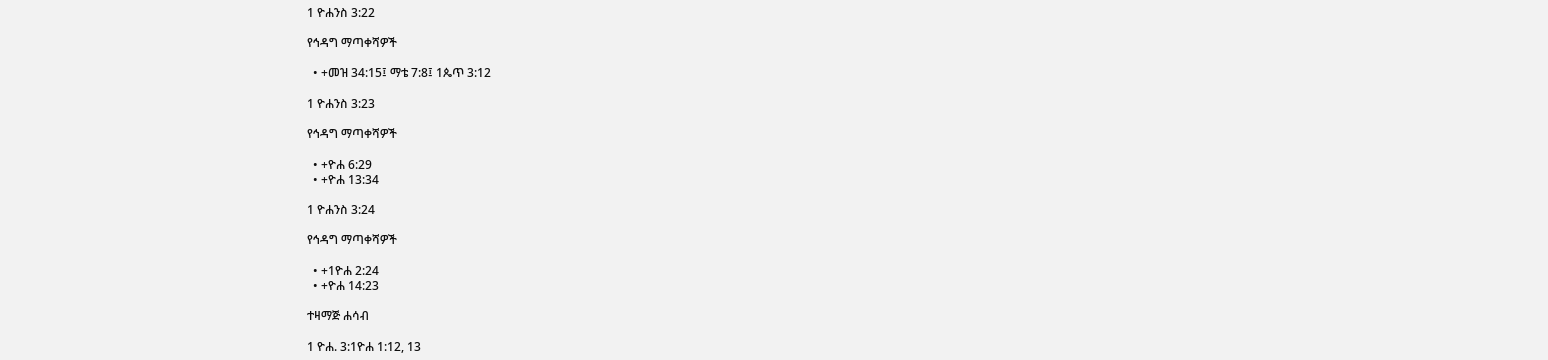1 ዮሐንስ 3:22

የኅዳግ ማጣቀሻዎች

  • +መዝ 34:15፤ ማቴ 7:8፤ 1ጴጥ 3:12

1 ዮሐንስ 3:23

የኅዳግ ማጣቀሻዎች

  • +ዮሐ 6:29
  • +ዮሐ 13:34

1 ዮሐንስ 3:24

የኅዳግ ማጣቀሻዎች

  • +1ዮሐ 2:24
  • +ዮሐ 14:23

ተዛማጅ ሐሳብ

1 ዮሐ. 3:1ዮሐ 1:12, 13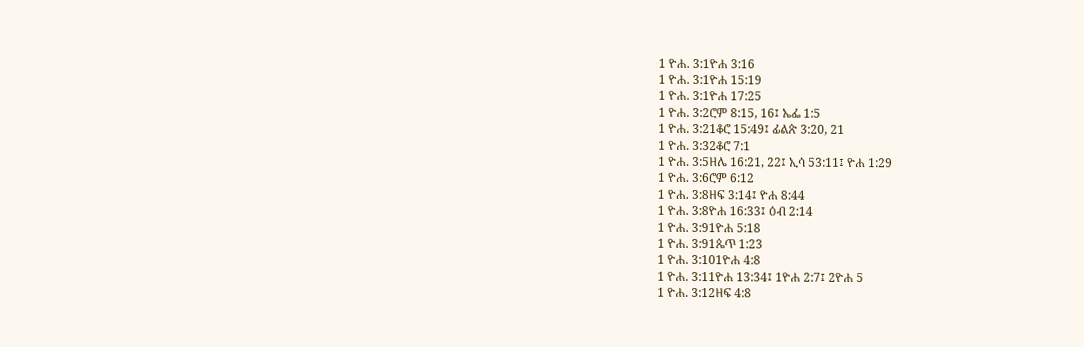1 ዮሐ. 3:1ዮሐ 3:16
1 ዮሐ. 3:1ዮሐ 15:19
1 ዮሐ. 3:1ዮሐ 17:25
1 ዮሐ. 3:2ሮም 8:15, 16፤ ኤፌ 1:5
1 ዮሐ. 3:21ቆሮ 15:49፤ ፊልጵ 3:20, 21
1 ዮሐ. 3:32ቆሮ 7:1
1 ዮሐ. 3:5ዘሌ 16:21, 22፤ ኢሳ 53:11፤ ዮሐ 1:29
1 ዮሐ. 3:6ሮም 6:12
1 ዮሐ. 3:8ዘፍ 3:14፤ ዮሐ 8:44
1 ዮሐ. 3:8ዮሐ 16:33፤ ዕብ 2:14
1 ዮሐ. 3:91ዮሐ 5:18
1 ዮሐ. 3:91ጴጥ 1:23
1 ዮሐ. 3:101ዮሐ 4:8
1 ዮሐ. 3:11ዮሐ 13:34፤ 1ዮሐ 2:7፤ 2ዮሐ 5
1 ዮሐ. 3:12ዘፍ 4:8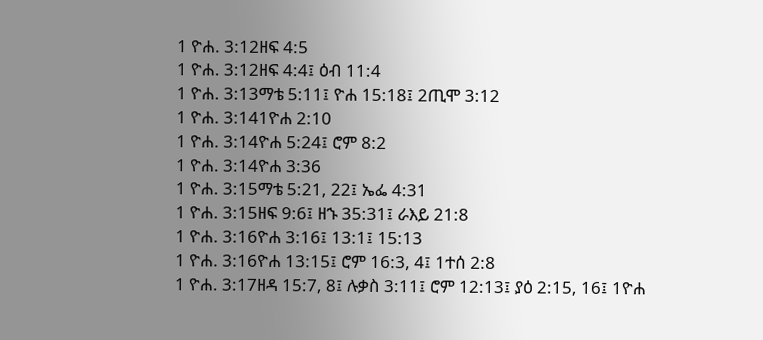1 ዮሐ. 3:12ዘፍ 4:5
1 ዮሐ. 3:12ዘፍ 4:4፤ ዕብ 11:4
1 ዮሐ. 3:13ማቴ 5:11፤ ዮሐ 15:18፤ 2ጢሞ 3:12
1 ዮሐ. 3:141ዮሐ 2:10
1 ዮሐ. 3:14ዮሐ 5:24፤ ሮም 8:2
1 ዮሐ. 3:14ዮሐ 3:36
1 ዮሐ. 3:15ማቴ 5:21, 22፤ ኤፌ 4:31
1 ዮሐ. 3:15ዘፍ 9:6፤ ዘኁ 35:31፤ ራእይ 21:8
1 ዮሐ. 3:16ዮሐ 3:16፤ 13:1፤ 15:13
1 ዮሐ. 3:16ዮሐ 13:15፤ ሮም 16:3, 4፤ 1ተሰ 2:8
1 ዮሐ. 3:17ዘዳ 15:7, 8፤ ሉቃስ 3:11፤ ሮም 12:13፤ ያዕ 2:15, 16፤ 1ዮሐ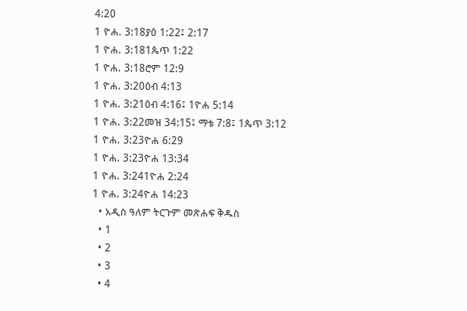4:20
1 ዮሐ. 3:18ያዕ 1:22፤ 2:17
1 ዮሐ. 3:181ጴጥ 1:22
1 ዮሐ. 3:18ሮም 12:9
1 ዮሐ. 3:20ዕብ 4:13
1 ዮሐ. 3:21ዕብ 4:16፤ 1ዮሐ 5:14
1 ዮሐ. 3:22መዝ 34:15፤ ማቴ 7:8፤ 1ጴጥ 3:12
1 ዮሐ. 3:23ዮሐ 6:29
1 ዮሐ. 3:23ዮሐ 13:34
1 ዮሐ. 3:241ዮሐ 2:24
1 ዮሐ. 3:24ዮሐ 14:23
  • አዲስ ዓለም ትርጉም መጽሐፍ ቅዱስ
  • 1
  • 2
  • 3
  • 4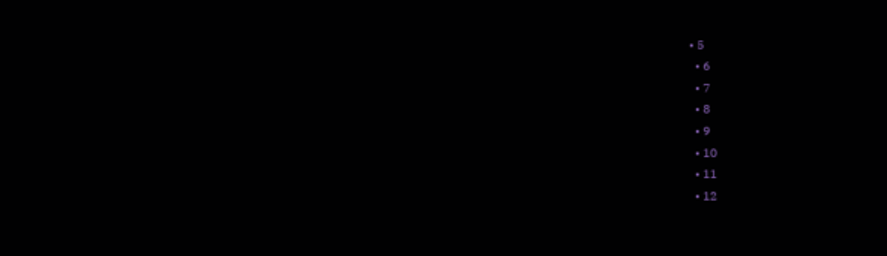• 5
  • 6
  • 7
  • 8
  • 9
  • 10
  • 11
  • 12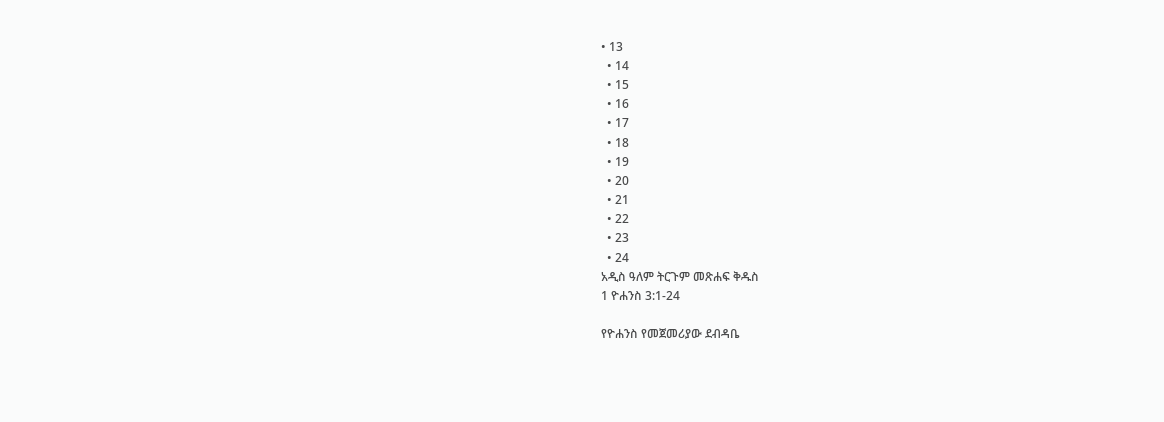• 13
  • 14
  • 15
  • 16
  • 17
  • 18
  • 19
  • 20
  • 21
  • 22
  • 23
  • 24
አዲስ ዓለም ትርጉም መጽሐፍ ቅዱስ
1 ዮሐንስ 3:1-24

የዮሐንስ የመጀመሪያው ደብዳቤ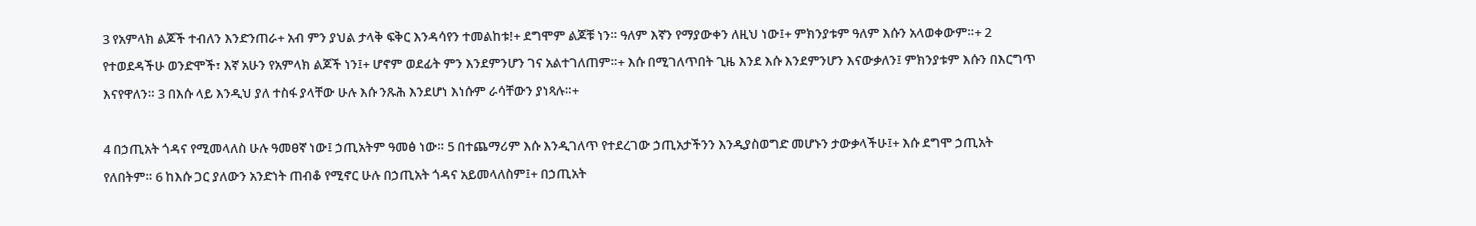3 የአምላክ ልጆች ተብለን እንድንጠራ+ አብ ምን ያህል ታላቅ ፍቅር እንዳሳየን ተመልከቱ!+ ደግሞም ልጆቹ ነን። ዓለም እኛን የማያውቀን ለዚህ ነው፤+ ምክንያቱም ዓለም እሱን አላወቀውም።+ 2 የተወደዳችሁ ወንድሞች፣ እኛ አሁን የአምላክ ልጆች ነን፤+ ሆኖም ወደፊት ምን እንደምንሆን ገና አልተገለጠም።+ እሱ በሚገለጥበት ጊዜ እንደ እሱ እንደምንሆን እናውቃለን፤ ምክንያቱም እሱን በእርግጥ እናየዋለን። 3 በእሱ ላይ እንዲህ ያለ ተስፋ ያላቸው ሁሉ እሱ ንጹሕ እንደሆነ እነሱም ራሳቸውን ያነጻሉ።+

4 በኃጢአት ጎዳና የሚመላለስ ሁሉ ዓመፀኛ ነው፤ ኃጢአትም ዓመፅ ነው። 5 በተጨማሪም እሱ እንዲገለጥ የተደረገው ኃጢአታችንን እንዲያስወግድ መሆኑን ታውቃላችሁ፤+ እሱ ደግሞ ኃጢአት የለበትም። 6 ከእሱ ጋር ያለውን አንድነት ጠብቆ የሚኖር ሁሉ በኃጢአት ጎዳና አይመላለስም፤+ በኃጢአት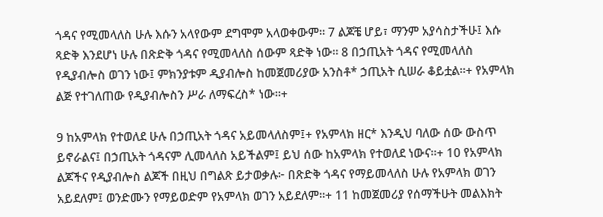ጎዳና የሚመላለስ ሁሉ እሱን አላየውም ደግሞም አላወቀውም። 7 ልጆቼ ሆይ፣ ማንም አያሳስታችሁ፤ እሱ ጻድቅ እንደሆነ ሁሉ በጽድቅ ጎዳና የሚመላለስ ሰውም ጻድቅ ነው። 8 በኃጢአት ጎዳና የሚመላለስ የዲያብሎስ ወገን ነው፤ ምክንያቱም ዲያብሎስ ከመጀመሪያው አንስቶ* ኃጢአት ሲሠራ ቆይቷል።+ የአምላክ ልጅ የተገለጠው የዲያብሎስን ሥራ ለማፍረስ* ነው።+

9 ከአምላክ የተወለደ ሁሉ በኃጢአት ጎዳና አይመላለስም፤+ የአምላክ ዘር* እንዲህ ባለው ሰው ውስጥ ይኖራልና፤ በኃጢአት ጎዳናም ሊመላለስ አይችልም፤ ይህ ሰው ከአምላክ የተወለደ ነውና።+ 10 የአምላክ ልጆችና የዲያብሎስ ልጆች በዚህ በግልጽ ይታወቃሉ፦ በጽድቅ ጎዳና የማይመላለስ ሁሉ የአምላክ ወገን አይደለም፤ ወንድሙን የማይወድም የአምላክ ወገን አይደለም።+ 11 ከመጀመሪያ የሰማችሁት መልእክት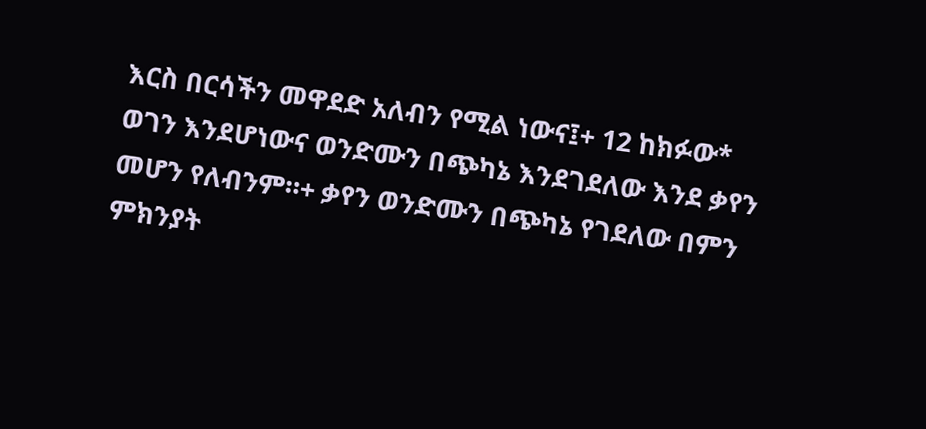እርስ በርሳችን መዋደድ አለብን የሚል ነውና፤+ 12 ከክፉው* ወገን እንደሆነውና ወንድሙን በጭካኔ እንደገደለው እንደ ቃየን መሆን የለብንም።+ ቃየን ወንድሙን በጭካኔ የገደለው በምን ምክንያት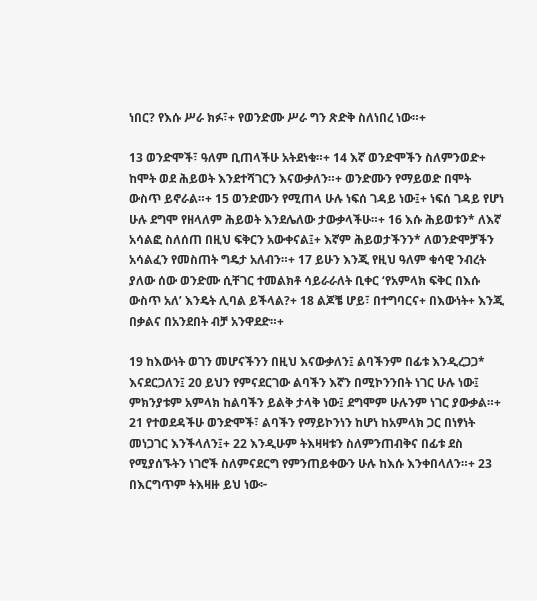ነበር? የእሱ ሥራ ክፉ፣+ የወንድሙ ሥራ ግን ጽድቅ ስለነበረ ነው።+

13 ወንድሞች፣ ዓለም ቢጠላችሁ አትደነቁ።+ 14 እኛ ወንድሞችን ስለምንወድ+ ከሞት ወደ ሕይወት እንደተሻገርን እናውቃለን።+ ወንድሙን የማይወድ በሞት ውስጥ ይኖራል።+ 15 ወንድሙን የሚጠላ ሁሉ ነፍሰ ገዳይ ነው፤+ ነፍሰ ገዳይ የሆነ ሁሉ ደግሞ የዘላለም ሕይወት እንደሌለው ታውቃላችሁ።+ 16 እሱ ሕይወቱን* ለእኛ አሳልፎ ስለሰጠ በዚህ ፍቅርን አውቀናል፤+ እኛም ሕይወታችንን* ለወንድሞቻችን አሳልፈን የመስጠት ግዴታ አለብን።+ 17 ይሁን እንጂ የዚህ ዓለም ቁሳዊ ንብረት ያለው ሰው ወንድሙ ሲቸገር ተመልክቶ ሳይራራለት ቢቀር ‘የአምላክ ፍቅር በእሱ ውስጥ አለ’ እንዴት ሊባል ይችላል?+ 18 ልጆቼ ሆይ፣ በተግባርና+ በእውነት+ እንጂ በቃልና በአንደበት ብቻ አንዋደድ።+

19 ከእውነት ወገን መሆናችንን በዚህ እናውቃለን፤ ልባችንም በፊቱ እንዲረጋጋ* እናደርጋለን፤ 20 ይህን የምናደርገው ልባችን እኛን በሚኮንንበት ነገር ሁሉ ነው፤ ምክንያቱም አምላክ ከልባችን ይልቅ ታላቅ ነው፤ ደግሞም ሁሉንም ነገር ያውቃል።+ 21 የተወደዳችሁ ወንድሞች፣ ልባችን የማይኮንነን ከሆነ ከአምላክ ጋር በነፃነት መነጋገር እንችላለን፤+ 22 እንዲሁም ትእዛዛቱን ስለምንጠብቅና በፊቱ ደስ የሚያሰኙትን ነገሮች ስለምናደርግ የምንጠይቀውን ሁሉ ከእሱ እንቀበላለን።+ 23 በእርግጥም ትእዛዙ ይህ ነው፦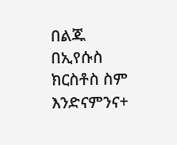በልጁ በኢየሱስ ክርስቶስ ስም እንድናምንና+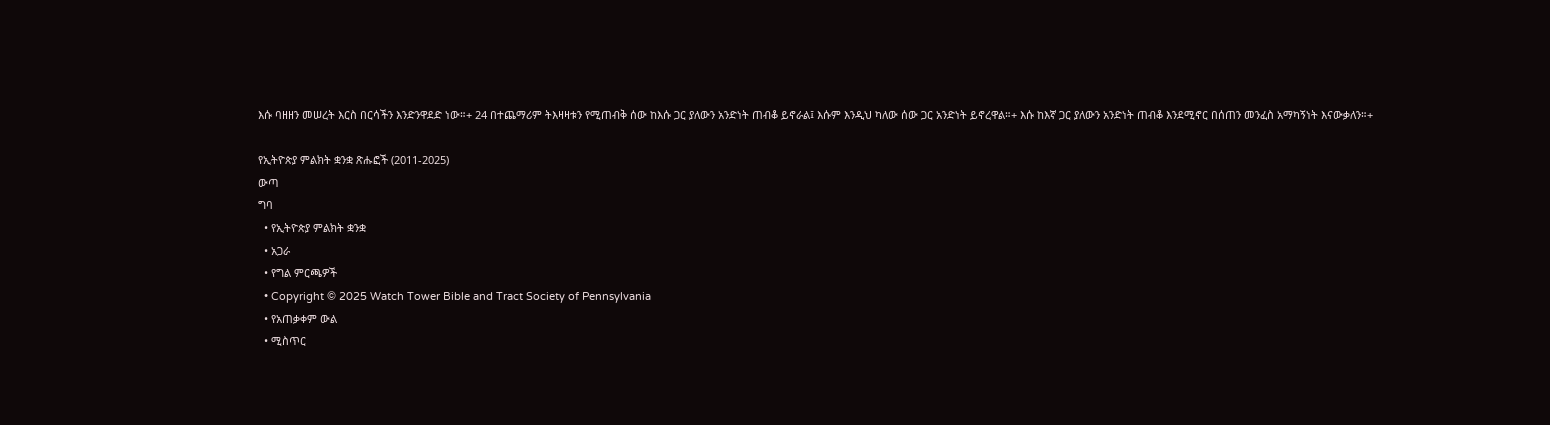እሱ ባዘዘን መሠረት እርስ በርሳችን እንድንዋደድ ነው።+ 24 በተጨማሪም ትእዛዛቱን የሚጠብቅ ሰው ከእሱ ጋር ያለውን አንድነት ጠብቆ ይኖራል፤ እሱም እንዲህ ካለው ሰው ጋር አንድነት ይኖረዋል።+ እሱ ከእኛ ጋር ያለውን አንድነት ጠብቆ እንደሚኖር በሰጠን መንፈስ አማካኝነት እናውቃለን።+

የኢትዮጵያ ምልክት ቋንቋ ጽሑፎች (2011-2025)
ውጣ
ግባ
  • የኢትዮጵያ ምልክት ቋንቋ
  • አጋራ
  • የግል ምርጫዎች
  • Copyright © 2025 Watch Tower Bible and Tract Society of Pennsylvania
  • የአጠቃቀም ውል
  • ሚስጥር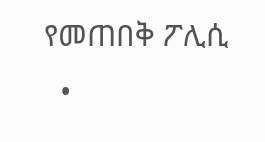የመጠበቅ ፖሊሲ
  •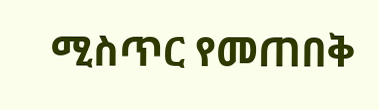ሚስጥር የመጠበቅ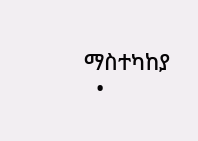ማስተካከያ
  •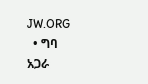JW.ORG
  • ግባ
አጋራ